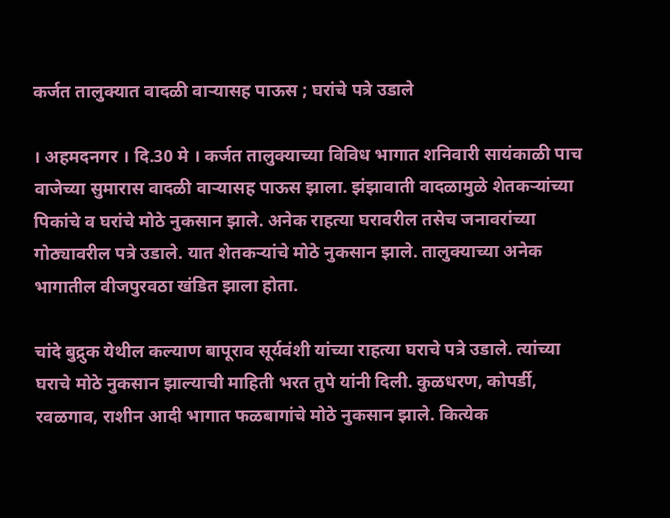कर्जत तालुक्यात वादळी वार्‍यासह पाऊस ; घरांचे पत्रे उडाले

। अहमदनगर । दि.30 मे । कर्जत तालुक्याच्या विविध भागात शनिवारी सायंकाळी पाच वाजेच्या सुमारास वादळी वार्‍यासह पाऊस झाला. झंझावाती वादळामुळे शेतकर्‍यांच्या पिकांचे व घरांचे मोठे नुकसान झाले. अनेक राहत्या घरावरील तसेच जनावरांच्या गोठ्यावरील पत्रे उडाले. यात शेतकर्‍यांचे मोठे नुकसान झाले. तालुक्याच्या अनेक भागातील वीजपुरवठा खंडित झाला होता.

चांदे बुद्रुक येथील कल्याण बापूराव सूर्यवंशी यांच्या राहत्या घराचे पत्रे उडाले. त्यांच्या घराचे मोठे नुकसान झाल्याची माहिती भरत तुपे यांनी दिली. कुळधरण, कोपर्डी, रवळगाव, राशीन आदी भागात फळबागांचे मोठे नुकसान झाले. कित्येक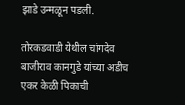झाडे उन्मळून पडली.

तोरकडवाडी येथील चांगदेव बाजीराव कानगुडे यांच्या अडीच एकर केळी पिकाची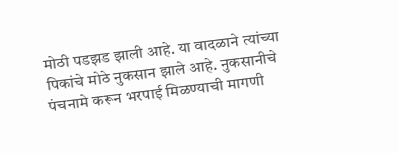मोठी पडझड झाली आहे. या वादळाने त्यांच्या पिकांचे मोठे नुकसान झाले आहे. नुकसानीचे पंचनामे करून भरपाई मिळण्याची मागणी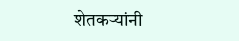शेतकर्‍यांनी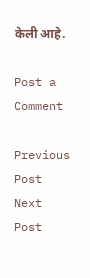केली आहे.

Post a Comment

Previous Post Next Post